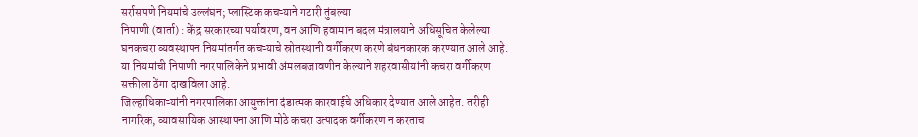सर्रासपणे नियमांचे उल्लंघन; प्लास्टिक कचऱ्याने गटारी तुंबल्या
निपाणी (वार्ता) : केंद्र सरकारच्या पर्यावरण, वन आणि हवामान बदल मंत्रालयाने अधिसूचित केलेल्या घनकचरा व्यवस्थापन नियमांतर्गत कचऱ्याचे स्रोतस्थानी वर्गीकरण करणे बंधनकारक करण्यात आले आहे. या नियमांची निपाणी नगरपालिकेने प्रभावी अंमलबजावणीन केल्याने शहरवासीयांनी कचरा वर्गीकरण सक्तीला ठेंगा दाखविला आहे.
जिल्हाधिकाऱ्यांनी नगरपालिका आयुक्तांना दंडात्मक कारवाईचे अधिकार देण्यात आले आहेत. तरीही नागरिक, व्यावसायिक आस्थापना आणि मोठे कचरा उत्पादक वर्गीकरण न करताच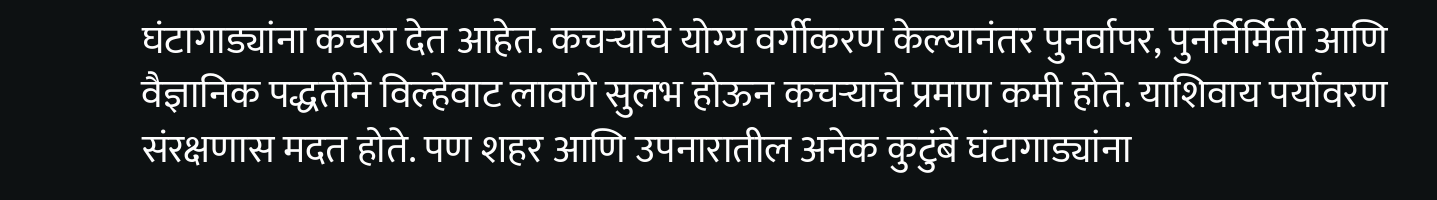घंटागाड्यांना कचरा देत आहेत. कचऱ्याचे योग्य वर्गीकरण केल्यानंतर पुनर्वापर, पुनर्निर्मिती आणि वैज्ञानिक पद्धतीने विल्हेवाट लावणे सुलभ होऊन कचऱ्याचे प्रमाण कमी होते. याशिवाय पर्यावरण संरक्षणास मदत होते. पण शहर आणि उपनारातील अनेक कुटुंबे घंटागाड्यांना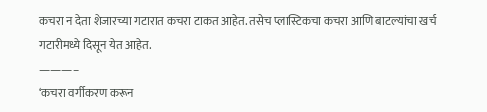कचरा न देता शेजारच्या गटारात कचरा टाकत आहेत. तसेच प्लास्टिकचा कचरा आणि बाटल्यांचा खर्च गटारीमध्ये दिसून येत आहेत.
———–
‘कचरा वर्गीकरण करून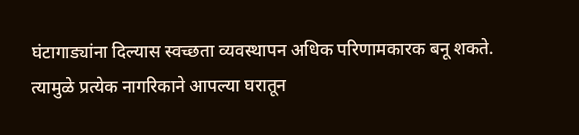घंटागाड्यांना दिल्यास स्वच्छता व्यवस्थापन अधिक परिणामकारक बनू शकते. त्यामुळे प्रत्येक नागरिकाने आपल्या घरातून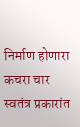निर्माण होणारा कचरा चार स्वतंत्र प्रकारांत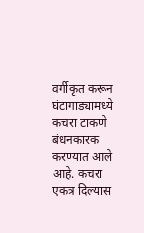वर्गीकृत करून घंटागाड्यामध्ये कचरा टाकणे बंधनकारक करण्यात आले आहे. कचरा एकत्र दिल्यास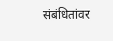संबंधितांवर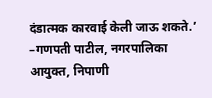दंडात्मक कारवाई केली जाऊ शकते.’
–गणपती पाटील, नगरपालिका आयुक्त, निपाणी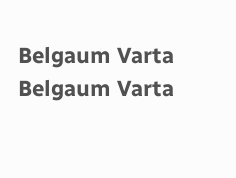Belgaum Varta Belgaum Varta